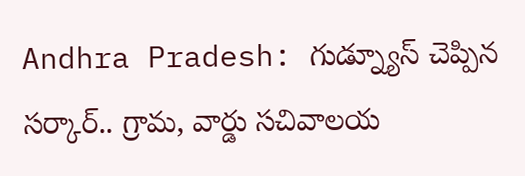Andhra Pradesh: గుడ్న్యూస్ చెప్పిన సర్కార్.. గ్రామ, వార్డు సచివాలయ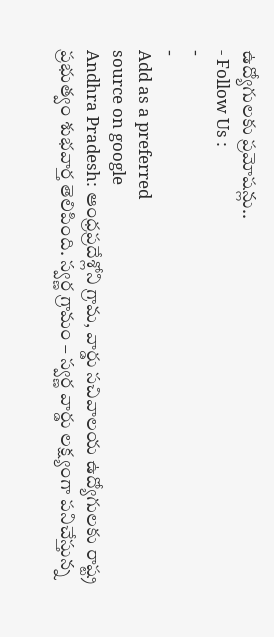ఉద్యోగులకు ప్రమోషన్లు..
- Follow Us :
-
-
Add as a preferred
source on google
Andhra Pradesh: ఆంధ్రప్రదేశ్లోని గ్రామ, వార్డు సచివాలయ ఉద్యోగులకు రాష్ట్ర ప్రభుత్వం శుభవార్త తెలిపింది. స్వర్ణ గ్రామం – స్వర్ణ వార్డు లక్ష్యంగా పనిచేస్తున్న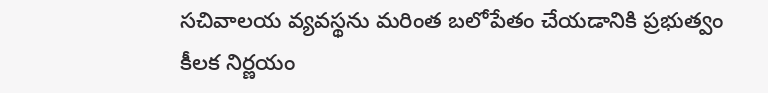సచివాలయ వ్యవస్థను మరింత బలోపేతం చేయడానికి ప్రభుత్వం కీలక నిర్ణయం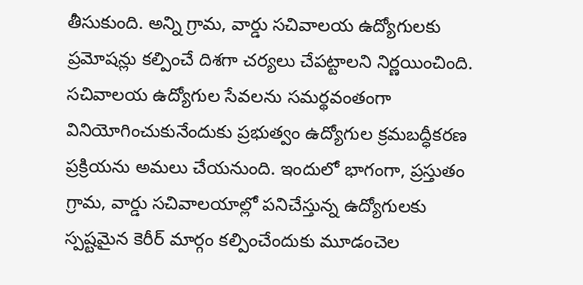తీసుకుంది. అన్ని గ్రామ, వార్డు సచివాలయ ఉద్యోగులకు ప్రమోషన్లు కల్పించే దిశగా చర్యలు చేపట్టాలని నిర్ణయించింది. సచివాలయ ఉద్యోగుల సేవలను సమర్థవంతంగా వినియోగించుకునేందుకు ప్రభుత్వం ఉద్యోగుల క్రమబద్ధీకరణ ప్రక్రియను అమలు చేయనుంది. ఇందులో భాగంగా, ప్రస్తుతం గ్రామ, వార్డు సచివాలయాల్లో పనిచేస్తున్న ఉద్యోగులకు స్పష్టమైన కెరీర్ మార్గం కల్పించేందుకు మూడంచెల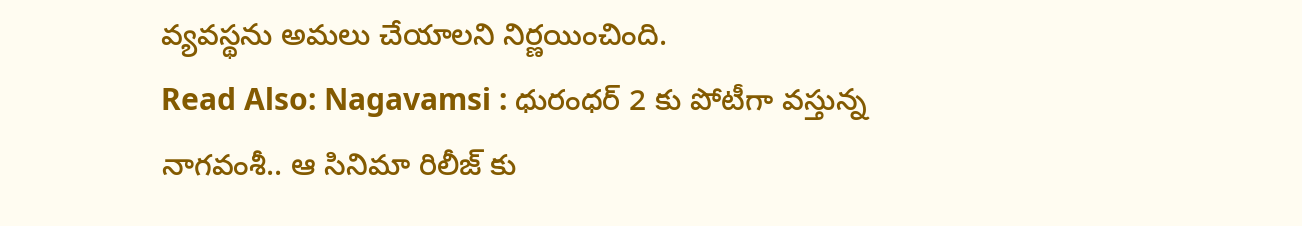వ్యవస్థను అమలు చేయాలని నిర్ణయించింది.
Read Also: Nagavamsi : ధురంధర్ 2 కు పోటీగా వస్తున్న నాగవంశీ.. ఆ సినిమా రిలీజ్ కు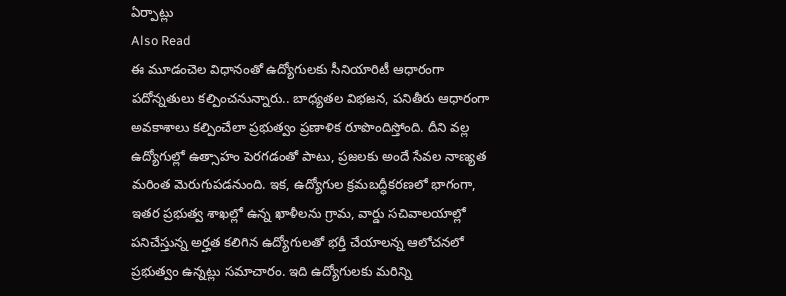ఏర్పాట్లు
Also Read
ఈ మూడంచెల విధానంతో ఉద్యోగులకు సీనియారిటీ ఆధారంగా పదోన్నతులు కల్పించనున్నారు.. బాధ్యతల విభజన, పనితీరు ఆధారంగా అవకాశాలు కల్పించేలా ప్రభుత్వం ప్రణాళిక రూపొందిస్తోంది. దీని వల్ల ఉద్యోగుల్లో ఉత్సాహం పెరగడంతో పాటు, ప్రజలకు అందే సేవల నాణ్యత మరింత మెరుగుపడనుంది. ఇక, ఉద్యోగుల క్రమబద్ధీకరణలో భాగంగా, ఇతర ప్రభుత్వ శాఖల్లో ఉన్న ఖాళీలను గ్రామ, వార్డు సచివాలయాల్లో పనిచేస్తున్న అర్హత కలిగిన ఉద్యోగులతో భర్తీ చేయాలన్న ఆలోచనలో ప్రభుత్వం ఉన్నట్లు సమాచారం. ఇది ఉద్యోగులకు మరిన్ని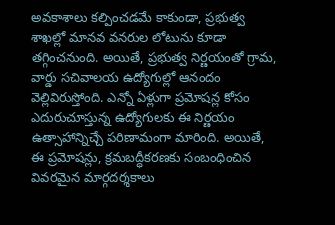అవకాశాలు కల్పించడమే కాకుండా, ప్రభుత్వ శాఖల్లో మానవ వనరుల లోటును కూడా తగ్గించనుంది. అయితే, ప్రభుత్వ నిర్ణయంతో గ్రామ, వార్డు సచివాలయ ఉద్యోగుల్లో ఆనందం వెల్లివిరుస్తోంది. ఎన్నో ఏళ్లుగా ప్రమోషన్ల కోసం ఎదురుచూస్తున్న ఉద్యోగులకు ఈ నిర్ణయం ఉత్సాహాన్నిచ్చే పరిణామంగా మారింది. అయితే, ఈ ప్రమోషన్లు, క్రమబద్ధీకరణకు సంబంధించిన వివరమైన మార్గదర్శకాలు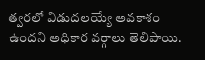త్వరలో విడుదలయ్యే అవకాశం ఉందని అధికార వర్గాలు తెలిపాయి.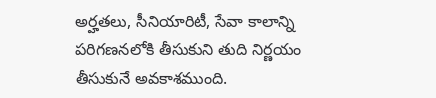అర్హతలు, సీనియారిటీ, సేవా కాలాన్ని పరిగణనలోకి తీసుకుని తుది నిర్ణయం తీసుకునే అవకాశముంది.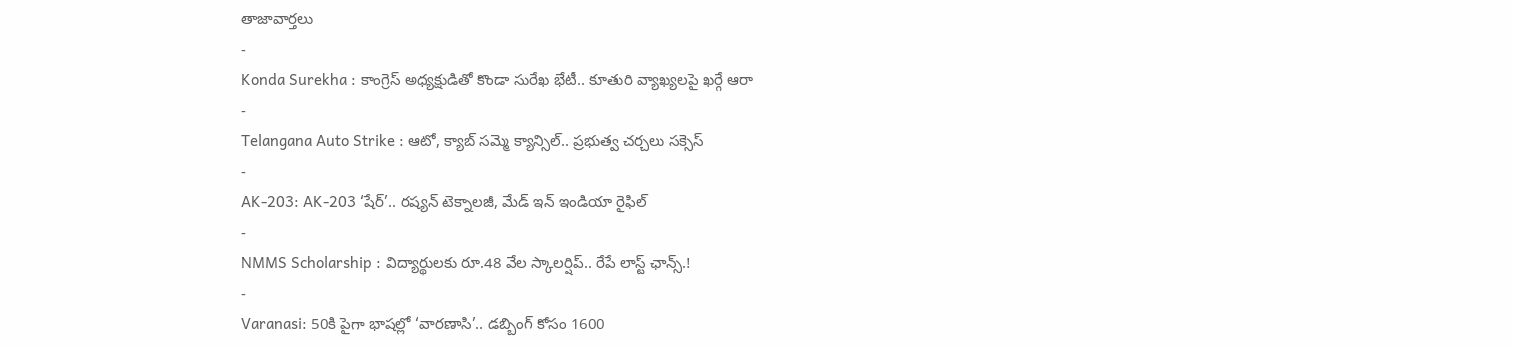తాజావార్తలు
-
Konda Surekha : కాంగ్రెస్ అధ్యక్షుడితో కొండా సురేఖ భేటీ.. కూతురి వ్యాఖ్యలపై ఖర్గే ఆరా
-
Telangana Auto Strike : ఆటో, క్యాబ్ సమ్మె క్యాన్సిల్.. ప్రభుత్వ చర్చలు సక్సెస్
-
AK-203: AK-203 ‘షేర్’.. రష్యన్ టెక్నాలజీ, మేడ్ ఇన్ ఇండియా రైఫిల్
-
NMMS Scholarship : విద్యార్థులకు రూ.48 వేల స్కాలర్షిప్.. రేపే లాస్ట్ ఛాన్స్.!
-
Varanasi: 50కి పైగా భాషల్లో ‘వారణాసి’.. డబ్బింగ్ కోసం 1600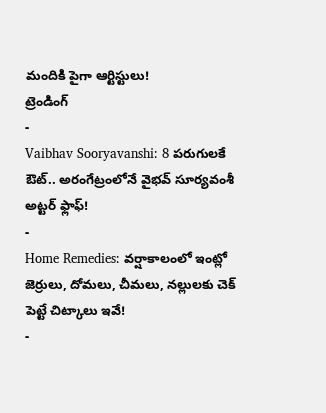మందికి పైగా ఆర్టిస్టులు!
ట్రెండింగ్
-
Vaibhav Sooryavanshi: 8 పరుగులకే ఔట్.. అరంగేట్రంలోనే వైభవ్ సూర్యవంశీ అట్టర్ ఫ్లాఫ్!
-
Home Remedies: వర్షాకాలంలో ఇంట్లో జెర్రులు, దోమలు, చీమలు, నల్లులకు చెక్ పెట్టే చిట్కాలు ఇవే!
-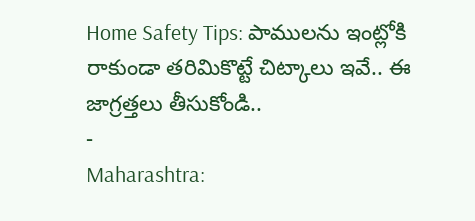Home Safety Tips: పాములను ఇంట్లోకి రాకుండా తరిమికొట్టే చిట్కాలు ఇవే.. ఈ జాగ్రత్తలు తీసుకోండి..
-
Maharashtra: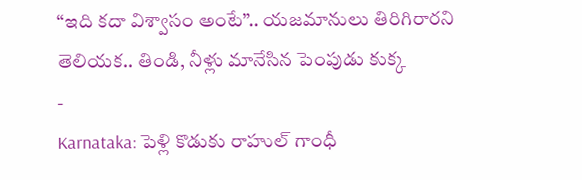“ఇది కదా విశ్వాసం అంటే”.. యజమానులు తిరిగిరారని తెలియక.. తిండి, నీళ్లు మానేసిన పెంపుడు కుక్క
-
Karnataka: పెళ్లి కొడుకు రాహుల్ గాంధీ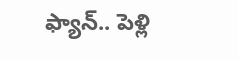ఫ్యాన్.. పెళ్లి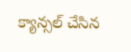క్యాన్సల్ చేసిన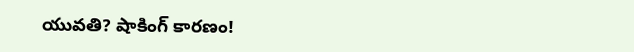యువతి? షాకింగ్ కారణం!